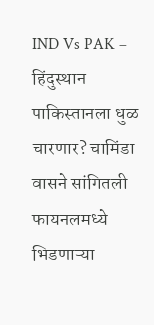IND Vs PAK – हिंदुस्थान पाकिस्तानला धुळ चारणार? चामिंडा वासने सांगितली फायनलमध्ये भिडणाऱ्या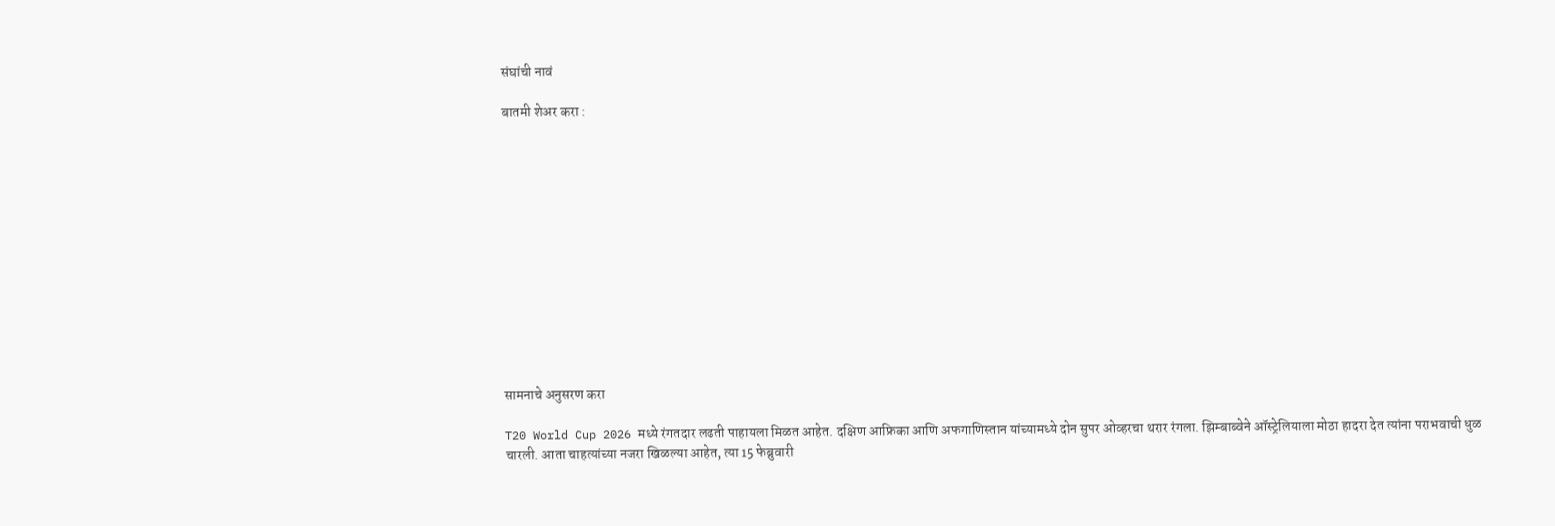संघांची नावं

बातमी शेअर करा :













सामनाचे अनुसरण करा

T20 World Cup 2026 मध्ये रंगतदार लढती पाहायला मिळत आहेत. दक्षिण आफ्रिका आणि अफगाणिस्तान यांच्यामध्ये दोन सुपर ओव्हरचा थरार रंगला. झिम्बाब्वेने ऑस्ट्रेलियाला मोठा हादरा देत त्यांना पराभवाची धुळ चारली. आता चाहत्यांच्या नजरा खिळल्या आहेत, त्या 15 फेब्रुवारी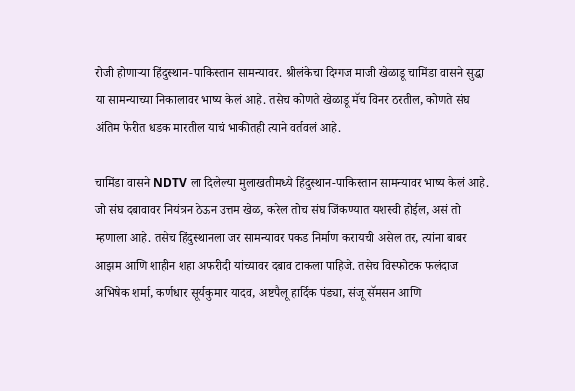रोजी होणाऱ्या हिंदुस्थान-पाकिस्तान सामन्यावर. श्रीलंकेचा दिग्गज माजी खेळाडू चामिंडा वासने सुद्धा या सामन्याच्या निकालावर भाष्य केलं आहे. तसेच कोणते खेळाडू मॅच विनर ठरतील, कोणते संघ अंतिम फेरीत धडक मारतील याचं भाकीतही त्याने वर्तवलं आहे.

चामिंडा वासने NDTV ला दिलेल्या मुलाखतीमध्ये हिंदुस्थान-पाकिस्तान सामन्यावर भाष्य केलं आहे. जो संघ दबावावर नियंत्रन ठेऊन उत्तम खेळ, करेल तोच संघ जिंकण्यात यशस्वी होईल, असं तो म्हणाला आहे. तसेच हिंदुस्थानला जर सामन्यावर पकड निर्माण करायची असेल तर, त्यांना बाबर आझम आणि शाहीन शहा अफरीदी यांच्यावर दबाव टाकला पाहिजे. तसेच विस्फोटक फलंदाज अभिषेक शर्मा, कर्णधार सूर्यकुमार यादव, अष्टपैलू हार्दिक पंड्या, संजू सॅमसन आणि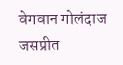वेगवान गोलंदाज जसप्रीत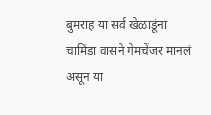बुमराह या सर्व खेळाडूंना चामिंडा वासने गेमचेंजर मानलं असून या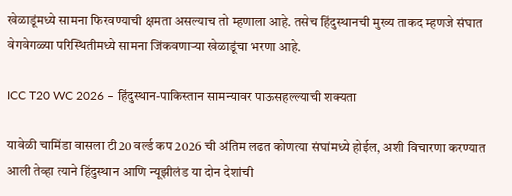खेळाडूंमध्ये सामना फिरवण्याची क्षमता असल्याच तो म्हणाला आहे. तसेच हिंदुस्थानची मुख्य ताकद म्हणजे संघात वेगवेगळ्या परिस्थितीमध्ये सामना जिंकवणाऱ्या खेळाडूंचा भरणा आहे.

ICC T20 WC 2026 – हिंदुस्थान-पाकिस्तान सामन्यावर पाऊसहल्ल्याची शक्यता

यावेळी चामिंडा वासला टी20 वर्ल्ड कप 2026 ची अंतिम लढत कोणत्या संघांमध्ये होईल, अशी विचारणा करण्यात आली तेव्हा त्याने हिंदुस्थान आणि न्यूझीलंड या दोन देशांची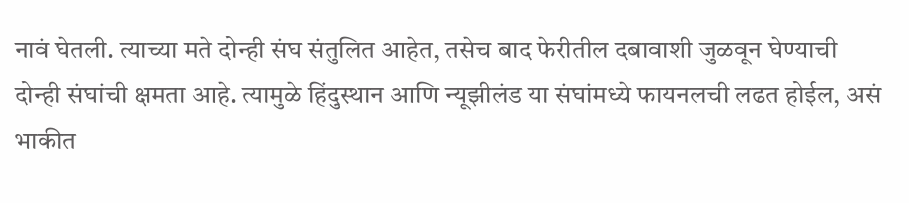नावं घेतली. त्याच्या मते दोन्ही संघ संतुलित आहेत, तसेच बाद फेरीतील दबावाशी जुळवून घेण्याची दोन्ही संघांची क्षमता आहे. त्यामुळे हिंदुस्थान आणि न्यूझीलंड या संघांमध्ये फायनलची लढत होईल, असं भाकीत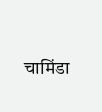चामिंडा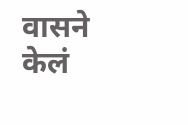वासने केलं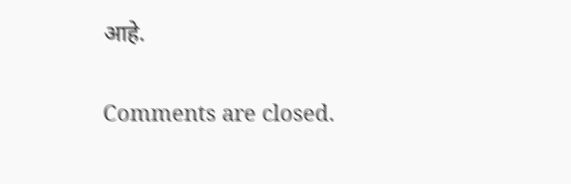आहे.

Comments are closed.